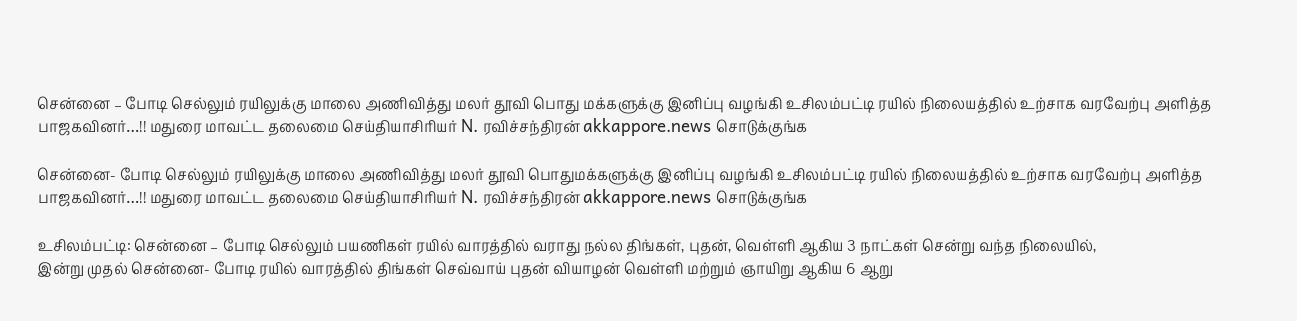சென்னை – போடி செல்லும் ரயிலுக்கு மாலை அணிவித்து மலர் தூவி பொது மக்களுக்கு இனிப்பு வழங்கி உசிலம்பட்டி ரயில் நிலையத்தில் உற்சாக வரவேற்பு அளித்த பாஜகவினர்…!! மதுரை மாவட்ட தலைமை செய்தியாசிரியர் N. ரவிச்சந்திரன் akkappore.news சொடுக்குங்க

சென்னை- போடி செல்லும் ரயிலுக்கு மாலை அணிவித்து மலர் தூவி பொதுமக்களுக்கு இனிப்பு வழங்கி உசிலம்பட்டி ரயில் நிலையத்தில் உற்சாக வரவேற்பு அளித்த பாஜகவினர்…!! மதுரை மாவட்ட தலைமை செய்தியாசிரியர் N. ரவிச்சந்திரன் akkappore.news சொடுக்குங்க

உசிலம்பட்டி: சென்னை – போடி செல்லும் பயணிகள் ரயில் வாரத்தில் வராது நல்ல திங்கள், புதன், வெள்ளி ஆகிய 3 நாட்கள் சென்று வந்த நிலையில்,
இன்று முதல் சென்னை- போடி ரயில் வாரத்தில் திங்கள் செவ்வாய் புதன் வியாழன் வெள்ளி மற்றும் ஞாயிறு ஆகிய 6 ஆறு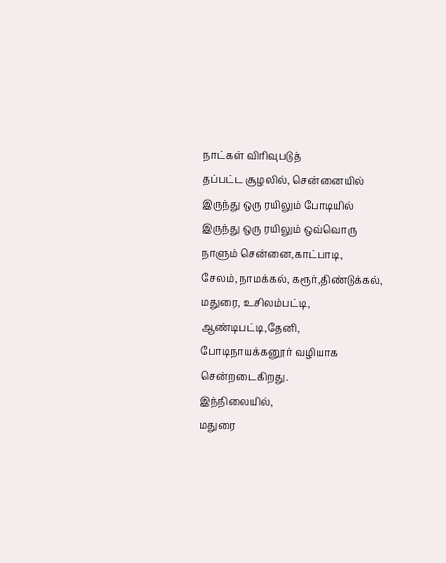நாட்கள் விரிவுபடுத்
தப்பட்ட சூழலில், சென்னையில் இருந்து ஒரு ரயிலும் போடியில் இருந்து ஒரு ரயிலும் ஒவ்வொரு நாளும் சென்னை,காட்பாடி, சேலம்,நாமக்கல், கரூர்,திண்டுக்கல், மதுரை, உசிலம்பட்டி, ஆண்டிபட்டி,தேனி, போடிநாயக்கனூர் வழியாக சென்றடைகிறது.
இந்நிலையில்,
மதுரை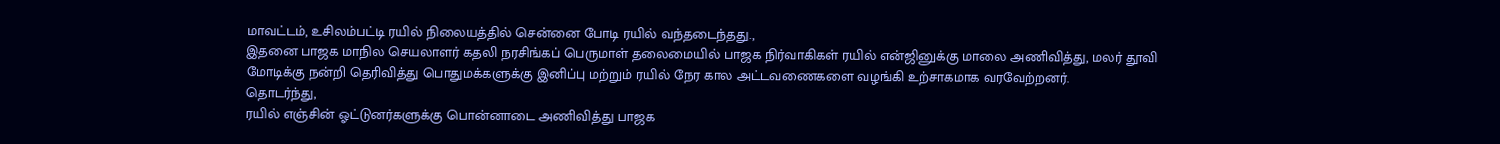மாவட்டம், உசிலம்பட்டி ரயில் நிலையத்தில் சென்னை போடி ரயில் வந்தடைந்தது.,
இதனை பாஜக மாநில செயலாளர் கதலி நரசிங்கப் பெருமாள் தலைமையில் பாஜக நிர்வாகிகள் ரயில் என்ஜினுக்கு மாலை அணிவித்து, மலர் தூவி மோடிக்கு நன்றி தெரிவித்து பொதுமக்களுக்கு இனிப்பு மற்றும் ரயில் நேர கால அட்டவணைகளை வழங்கி உற்சாகமாக வரவேற்றனர்.
தொடர்ந்து,
ரயில் எஞ்சின் ஓட்டுனர்களுக்கு பொன்னாடை அணிவித்து பாஜக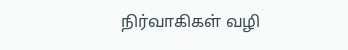நிர்வாகிகள் வழி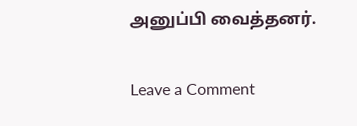அனுப்பி வைத்தனர்.

Leave a Comment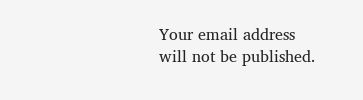Your email address will not be published.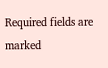Required fields are marked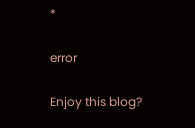*

error

Enjoy this blog?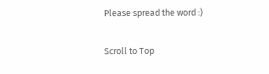Please spread the word :)

Scroll to Top